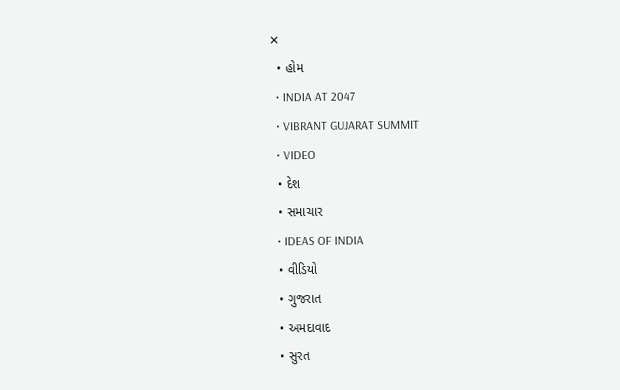✕
  • હોમ
  • INDIA AT 2047
  • VIBRANT GUJARAT SUMMIT
  • VIDEO
  • દેશ
  • સમાચાર
  • IDEAS OF INDIA
  • વીડિયો
  • ગુજરાત
  • અમદાવાદ
  • સુરત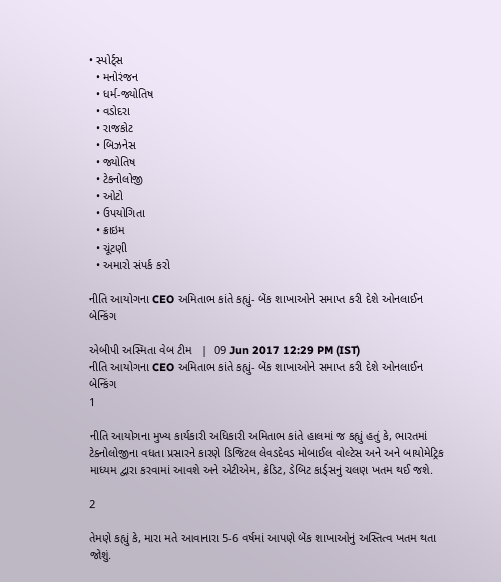• સ્પોર્ટ્સ
  • મનોરંજન
  • ધર્મ-જ્યોતિષ
  • વડોદરા
  • રાજકોટ
  • બિઝનેસ
  • જ્યોતિષ
  • ટેકનોલોજી
  • ઓટો
  • ઉપયોગિતા
  • ક્રાઇમ
  • ચૂંટણી
  • અમારો સંપર્ક કરો

નીતિ આયોગના CEO અમિતાભ કાંતે કહ્યું- બેંક શાખાઓને સમાપ્ત કરી દેશે ઓનલાઈન બેન્કિંગ

એબીપી અસ્મિતા વેબ ટીમ   |  09 Jun 2017 12:29 PM (IST)
નીતિ આયોગના CEO અમિતાભ કાંતે કહ્યું- બેંક શાખાઓને સમાપ્ત કરી દેશે ઓનલાઈન બેન્કિંગ
1

નીતિ આયોગના મુખ્ય કાર્યકારી અધિકારી અમિતાભ કાંતે હાલમાં જ કહ્યું હતું કે, ભારતમાં ટેક્નોલોજીના વધતા પ્રસારને કારણે ડિજિટલ લેવડદેવડ મોબાઈલ વોલ્ટેસ અને અને બાયોમેટ્રિક માધ્યમ દ્વારા કરવામાં આવશે અને એટીએમ, ક્રેડિટ, ડેબિટ કાર્ડ્સનું ચલણ ખતમ થઈ જશે.

2

તેમણે કહ્યું કે, મારા મતે આવાનારા 5-6 વર્ષમાં આપણે બેંક શાખાઓનું અસ્તિત્વ ખતમ થતા જોશું.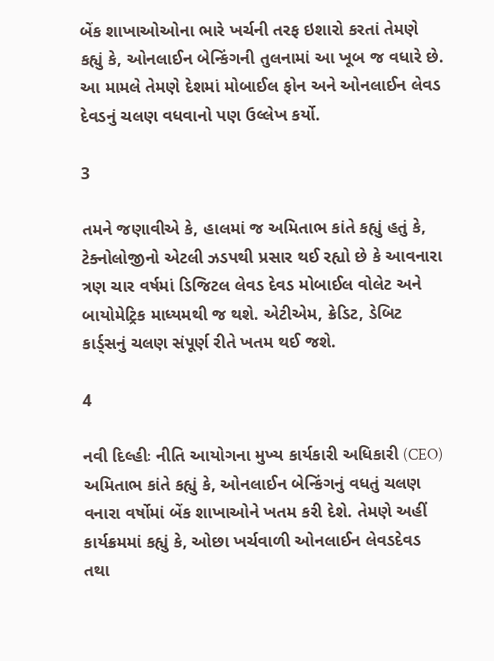બેંક શાખાઓઓના ભારે ખર્ચની તરફ ઇશારો કરતાં તેમણે કહ્યું કે, ઓનલાઈન બેન્કિંગની તુલનામાં આ ખૂબ જ વધારે છે. આ મામલે તેમણે દેશમાં મોબાઈલ ફોન અને ઓનલાઈન લેવડ દેવડનું ચલણ વધવાનો પણ ઉલ્લેખ કર્યો.

3

તમને જણાવીએ કે, હાલમાં જ અમિતાભ કાંતે કહ્યું હતું કે, ટેક્નોલોજીનો એટલી ઝડપથી પ્રસાર થઈ રહ્યો છે કે આવનારા ત્રણ ચાર વર્ષમાં ડિજિટલ લેવડ દેવડ મોબાઈલ વોલેટ અને બાયોમેટ્રિક માધ્યમથી જ થશે. એટીએમ, ક્રેડિટ, ડેબિટ કાર્ડ્સનું ચલણ સંપૂર્ણ રીતે ખતમ થઈ જશે.

4

નવી દિલ્હીઃ નીતિ આયોગના મુખ્ય કાર્યકારી અધિકારી (CEO) અમિતાભ કાંતે કહ્યું કે, ઓનલાઈન બેન્કિંગનું વધતું ચલણ વનારા વર્ષોમાં બેંક શાખાઓને ખતમ કરી દેશે. તેમણે અહીં કાર્યક્રમમાં કહ્યું કે, ઓછા ખર્ચવાળી ઓનલાઈન લેવડદેવડ તથા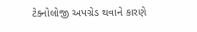ટેક્નોલોજી અપગ્રેડ થવાને કારણે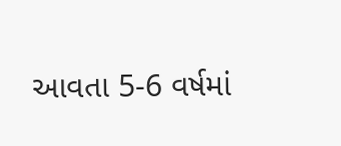આવતા 5-6 વર્ષમાં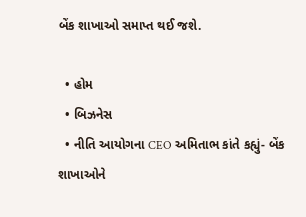બેંક શાખાઓ સમાપ્ત થઈ જશે.

  • હોમ
  • બિઝનેસ
  • નીતિ આયોગના CEO અમિતાભ કાંતે કહ્યું- બેંક શાખાઓને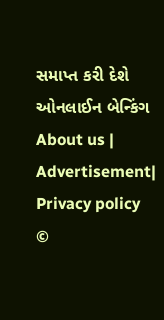સમાપ્ત કરી દેશે ઓનલાઈન બેન્કિંગ
About us | Advertisement| Privacy policy
©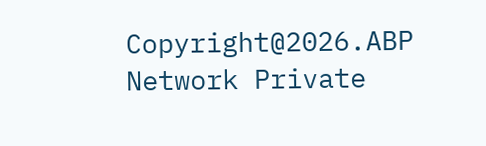Copyright@2026.ABP Network Private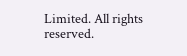Limited. All rights reserved.